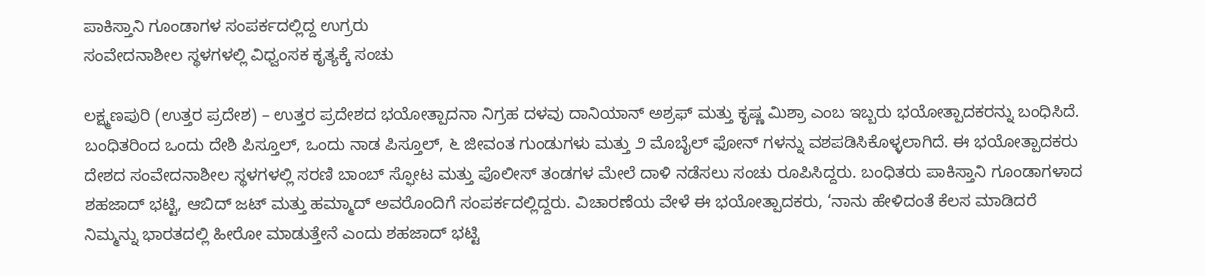ಪಾಕಿಸ್ತಾನಿ ಗೂಂಡಾಗಳ ಸಂಪರ್ಕದಲ್ಲಿದ್ದ ಉಗ್ರರು
ಸಂವೇದನಾಶೀಲ ಸ್ಥಳಗಳಲ್ಲಿ ವಿಧ್ವಂಸಕ ಕೃತ್ಯಕ್ಕೆ ಸಂಚು

ಲಕ್ಷ್ಮಣಪುರಿ (ಉತ್ತರ ಪ್ರದೇಶ) – ಉತ್ತರ ಪ್ರದೇಶದ ಭಯೋತ್ಪಾದನಾ ನಿಗ್ರಹ ದಳವು ದಾನಿಯಾನ್ ಅಶ್ರಫ್ ಮತ್ತು ಕೃಷ್ಣ ಮಿಶ್ರಾ ಎಂಬ ಇಬ್ಬರು ಭಯೋತ್ಪಾದಕರನ್ನು ಬಂಧಿಸಿದೆ. ಬಂಧಿತರಿಂದ ಒಂದು ದೇಶಿ ಪಿಸ್ತೂಲ್, ಒಂದು ನಾಡ ಪಿಸ್ತೂಲ್, ೬ ಜೀವಂತ ಗುಂಡುಗಳು ಮತ್ತು ೨ ಮೊಬೈಲ್ ಫೋನ್ ಗಳನ್ನು ವಶಪಡಿಸಿಕೊಳ್ಳಲಾಗಿದೆ. ಈ ಭಯೋತ್ಪಾದಕರು ದೇಶದ ಸಂವೇದನಾಶೀಲ ಸ್ಥಳಗಳಲ್ಲಿ ಸರಣಿ ಬಾಂಬ್ ಸ್ಫೋಟ ಮತ್ತು ಪೊಲೀಸ್ ತಂಡಗಳ ಮೇಲೆ ದಾಳಿ ನಡೆಸಲು ಸಂಚು ರೂಪಿಸಿದ್ದರು. ಬಂಧಿತರು ಪಾಕಿಸ್ತಾನಿ ಗೂಂಡಾಗಳಾದ ಶಹಜಾದ್ ಭಟ್ಟಿ, ಆಬಿದ್ ಜಟ್ ಮತ್ತು ಹಮ್ಮಾದ್ ಅವರೊಂದಿಗೆ ಸಂಪರ್ಕದಲ್ಲಿದ್ದರು. ವಿಚಾರಣೆಯ ವೇಳೆ ಈ ಭಯೋತ್ಪಾದಕರು, ‘ನಾನು ಹೇಳಿದಂತೆ ಕೆಲಸ ಮಾಡಿದರೆ ನಿಮ್ಮನ್ನು ಭಾರತದಲ್ಲಿ ಹೀರೋ ಮಾಡುತ್ತೇನೆ ಎಂದು ಶಹಜಾದ್ ಭಟ್ಟಿ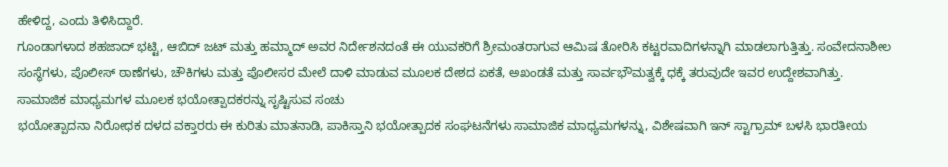ಹೇಳಿದ್ದ, ಎಂದು ತಿಳಿಸಿದ್ದಾರೆ.
ಗೂಂಡಾಗಳಾದ ಶಹಜಾದ್ ಭಟ್ಟಿ, ಆಬಿದ್ ಜಟ್ ಮತ್ತು ಹಮ್ಮಾದ್ ಅವರ ನಿರ್ದೇಶನದಂತೆ ಈ ಯುವಕರಿಗೆ ಶ್ರೀಮಂತರಾಗುವ ಆಮಿಷ ತೋರಿಸಿ ಕಟ್ಟರವಾದಿಗಳನ್ನಾಗಿ ಮಾಡಲಾಗುತ್ತಿತ್ತು. ಸಂವೇದನಾಶೀಲ ಸಂಸ್ಥೆಗಳು, ಪೊಲೀಸ್ ಠಾಣೆಗಳು, ಚೌಕಿಗಳು ಮತ್ತು ಪೊಲೀಸರ ಮೇಲೆ ದಾಳಿ ಮಾಡುವ ಮೂಲಕ ದೇಶದ ಏಕತೆ, ಅಖಂಡತೆ ಮತ್ತು ಸಾರ್ವಭೌಮತ್ವಕ್ಕೆ ಧಕ್ಕೆ ತರುವುದೇ ಇವರ ಉದ್ದೇಶವಾಗಿತ್ತು.
ಸಾಮಾಜಿಕ ಮಾಧ್ಯಮಗಳ ಮೂಲಕ ಭಯೋತ್ಪಾದಕರನ್ನು ಸೃಷ್ಟಿಸುವ ಸಂಚು
ಭಯೋತ್ಪಾದನಾ ನಿರೋಧಕ ದಳದ ವಕ್ತಾರರು ಈ ಕುರಿತು ಮಾತನಾಡಿ, ಪಾಕಿಸ್ತಾನಿ ಭಯೋತ್ಪಾದಕ ಸಂಘಟನೆಗಳು ಸಾಮಾಜಿಕ ಮಾಧ್ಯಮಗಳನ್ನು, ವಿಶೇಷವಾಗಿ ಇನ್ ಸ್ಟಾಗ್ರಾಮ್ ಬಳಸಿ ಭಾರತೀಯ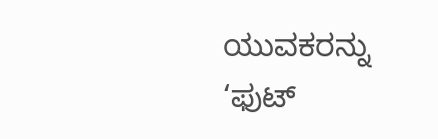ಯುವಕರನ್ನು ‘ಫುಟ್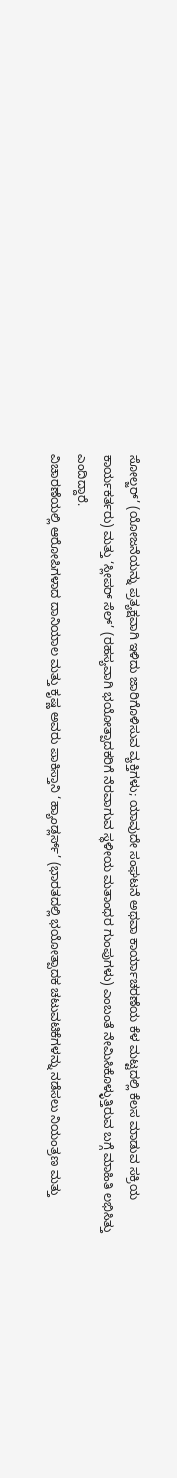ಸೋಲ್ಜರ್’ (ಯೋಜನೆಯನ್ನು ಪ್ರತ್ಯಕ್ಷವಾಗಿ ಇಳಿದು ಜಾರಿಗೊಳಿಸುವ ವ್ಯಕ್ತಿಗಳು; ಯಾವುದೇ ಸಂಘಟನೆ ಅಥವಾ ಕಾರ್ಯಾಚರಣೆಯ ಕೆಳ ಮಟ್ಟದಲ್ಲಿ ಕೆಲಸ ಮಾಡುವ ಸಕ್ರಿಯ ಕಾರ್ಯಕರ್ತರು) ಮತ್ತು ‘ಸ್ಲೀಪರ್ ಸೆಲ್’ (ರಹಸ್ಯವಾಗಿ ಭಯೋತ್ಪಾದಕರಿಗೆ ನೆರವಾಗುವ ಸ್ಥಳೀಯ ಮತಾಂಧರ ಗುಂಪುಗಳು) ಎಂಬಂತೆ ನೇಮಿಸಿಕೊಳ್ಳುತ್ತಿರುವ ಬಗ್ಗೆ ಮಾಹಿತಿ ಲಭಿಸಿತ್ತು ಎಂದಿದ್ದಾರೆ.
ವಿಚಾರಣೆಯಲ್ಲಿ ಆರೋಪಿಗಳಾದ ದಾನಿಯಾಲ ಮತ್ತು ಕೃಷ್ಣ ಅವರು ಪಾಕಿಸ್ತಾನಿ ‘ಹ್ಯಾಂಡ್ಲರ್ಸ್’ (ಭಾರತದಲ್ಲಿ ಭಯೋತ್ಪಾದಕ ಚಟುವಟಿಕೆಗಳನ್ನು ನಡೆಸಲು ನಿಯಂತ್ರಣ ಮತ್ತು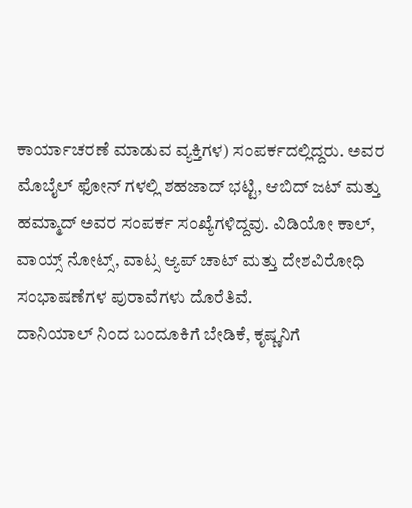ಕಾರ್ಯಾಚರಣೆ ಮಾಡುವ ವ್ಯಕ್ತಿಗಳ) ಸಂಪರ್ಕದಲ್ಲಿದ್ದರು. ಅವರ ಮೊಬೈಲ್ ಫೋನ್ ಗಳಲ್ಲಿ ಶಹಜಾದ್ ಭಟ್ಟಿ, ಆಬಿದ್ ಜಟ್ ಮತ್ತು ಹಮ್ಮಾದ್ ಅವರ ಸಂಪರ್ಕ ಸಂಖ್ಯೆಗಳಿದ್ದವು. ವಿಡಿಯೋ ಕಾಲ್, ವಾಯ್ಸ್ ನೋಟ್ಸ್, ವಾಟ್ಸ ಆ್ಯಪ್ ಚಾಟ್ ಮತ್ತು ದೇಶವಿರೋಧಿ ಸಂಭಾಷಣೆಗಳ ಪುರಾವೆಗಳು ದೊರೆತಿವೆ.
ದಾನಿಯಾಲ್ ನಿಂದ ಬಂದೂಕಿಗೆ ಬೇಡಿಕೆ, ಕೃಷ್ಣನಿಗೆ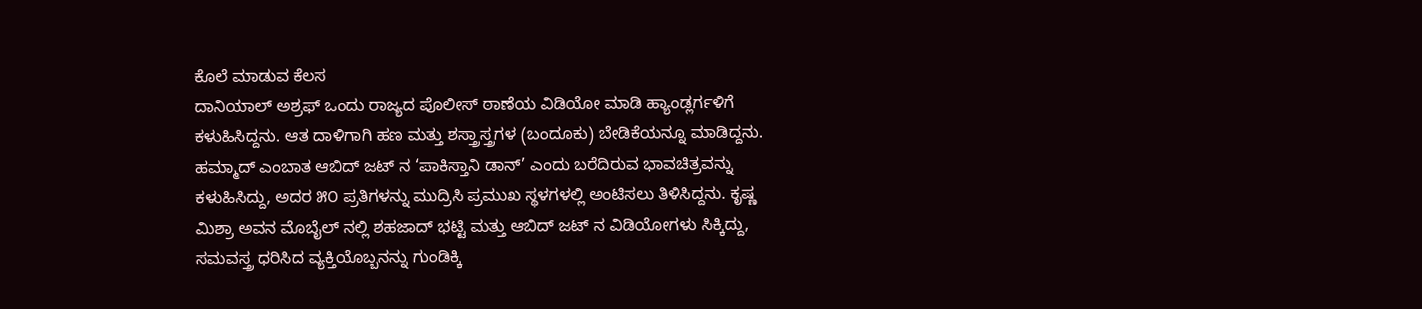ಕೊಲೆ ಮಾಡುವ ಕೆಲಸ
ದಾನಿಯಾಲ್ ಅಶ್ರಫ್ ಒಂದು ರಾಜ್ಯದ ಪೊಲೀಸ್ ಠಾಣೆಯ ವಿಡಿಯೋ ಮಾಡಿ ಹ್ಯಾಂಡ್ಲರ್ಗಳಿಗೆ ಕಳುಹಿಸಿದ್ದನು. ಆತ ದಾಳಿಗಾಗಿ ಹಣ ಮತ್ತು ಶಸ್ತ್ರಾಸ್ತ್ರಗಳ (ಬಂದೂಕು) ಬೇಡಿಕೆಯನ್ನೂ ಮಾಡಿದ್ದನು. ಹಮ್ಮಾದ್ ಎಂಬಾತ ಆಬಿದ್ ಜಟ್ ನ ‘ಪಾಕಿಸ್ತಾನಿ ಡಾನ್’ ಎಂದು ಬರೆದಿರುವ ಭಾವಚಿತ್ರವನ್ನು ಕಳುಹಿಸಿದ್ದು, ಅದರ ೫೦ ಪ್ರತಿಗಳನ್ನು ಮುದ್ರಿಸಿ ಪ್ರಮುಖ ಸ್ಥಳಗಳಲ್ಲಿ ಅಂಟಿಸಲು ತಿಳಿಸಿದ್ದನು. ಕೃಷ್ಣ ಮಿಶ್ರಾ ಅವನ ಮೊಬೈಲ್ ನಲ್ಲಿ ಶಹಜಾದ್ ಭಟ್ಟಿ ಮತ್ತು ಆಬಿದ್ ಜಟ್ ನ ವಿಡಿಯೋಗಳು ಸಿಕ್ಕಿದ್ದು, ಸಮವಸ್ತ್ರ ಧರಿಸಿದ ವ್ಯಕ್ತಿಯೊಬ್ಬನನ್ನು ಗುಂಡಿಕ್ಕಿ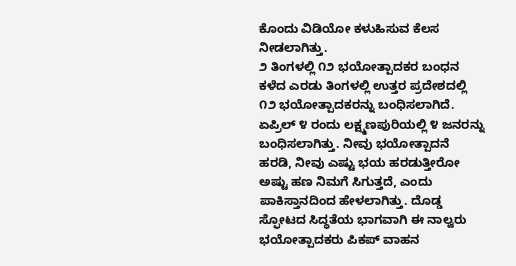ಕೊಂದು ವಿಡಿಯೋ ಕಳುಹಿಸುವ ಕೆಲಸ ನೀಡಲಾಗಿತ್ತು.
೨ ತಿಂಗಳಲ್ಲಿ ೧೨ ಭಯೋತ್ಪಾದಕರ ಬಂಧನ
ಕಳೆದ ಎರಡು ತಿಂಗಳಲ್ಲಿ ಉತ್ತರ ಪ್ರದೇಶದಲ್ಲಿ ೧೨ ಭಯೋತ್ಪಾದಕರನ್ನು ಬಂಧಿಸಲಾಗಿದೆ. ಏಪ್ರಿಲ್ ೪ ರಂದು ಲಕ್ಷ್ಮಣಪುರಿಯಲ್ಲಿ ೪ ಜನರನ್ನು ಬಂಧಿಸಲಾಗಿತ್ತು. ನೀವು ಭಯೋತ್ಪಾದನೆ ಹರಡಿ, ನೀವು ಎಷ್ಟು ಭಯ ಹರಡುತ್ತೀರೋ ಅಷ್ಟು ಹಣ ನಿಮಗೆ ಸಿಗುತ್ತದೆ, ಎಂದು ಪಾಕಿಸ್ತಾನದಿಂದ ಹೇಳಲಾಗಿತ್ತು. ದೊಡ್ಡ ಸ್ಫೋಟದ ಸಿದ್ಧತೆಯ ಭಾಗವಾಗಿ ಈ ನಾಲ್ವರು ಭಯೋತ್ಪಾದಕರು ಪಿಕಪ್ ವಾಹನ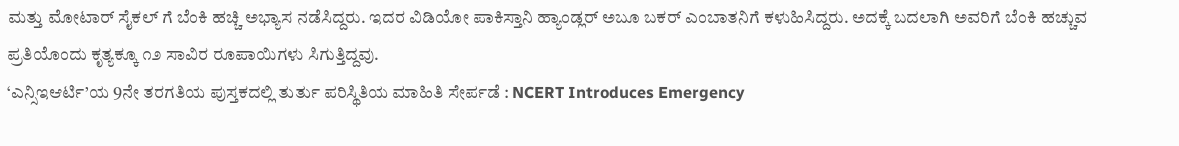ಮತ್ತು ಮೋಟಾರ್ ಸೈಕಲ್ ಗೆ ಬೆಂಕಿ ಹಚ್ಚಿ ಅಭ್ಯಾಸ ನಡೆಸಿದ್ದರು. ಇದರ ವಿಡಿಯೋ ಪಾಕಿಸ್ತಾನಿ ಹ್ಯಾಂಡ್ಲರ್ ಅಬೂ ಬಕರ್ ಎಂಬಾತನಿಗೆ ಕಳುಹಿಸಿದ್ದರು. ಅದಕ್ಕೆ ಬದಲಾಗಿ ಅವರಿಗೆ ಬೆಂಕಿ ಹಚ್ಚುವ ಪ್ರತಿಯೊಂದು ಕೃತ್ಯಕ್ಕೂ ೧೨ ಸಾವಿರ ರೂಪಾಯಿಗಳು ಸಿಗುತ್ತಿದ್ದವು.
‘ಎನ್ಸಿಇಆರ್ಟಿ’ಯ 9ನೇ ತರಗತಿಯ ಪುಸ್ತಕದಲ್ಲಿ ತುರ್ತು ಪರಿಸ್ಥಿತಿಯ ಮಾಹಿತಿ ಸೇರ್ಪಡೆ : NCERT Introduces Emergency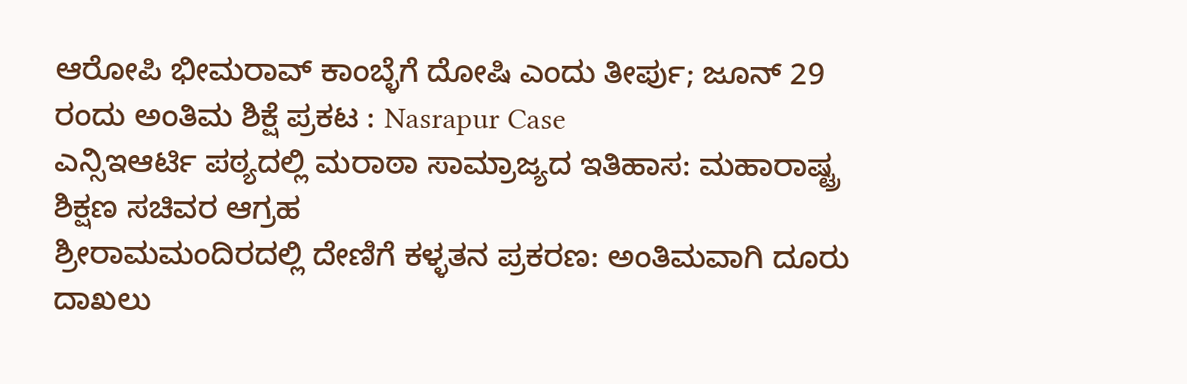ಆರೋಪಿ ಭೀಮರಾವ್ ಕಾಂಬ್ಳೆಗೆ ದೋಷಿ ಎಂದು ತೀರ್ಪು; ಜೂನ್ 29 ರಂದು ಅಂತಿಮ ಶಿಕ್ಷೆ ಪ್ರಕಟ : Nasrapur Case
ಎನ್ಸಿಇಆರ್ಟಿ ಪಠ್ಯದಲ್ಲಿ ಮರಾಠಾ ಸಾಮ್ರಾಜ್ಯದ ಇತಿಹಾಸ: ಮಹಾರಾಷ್ಟ್ರ ಶಿಕ್ಷಣ ಸಚಿವರ ಆಗ್ರಹ
ಶ್ರೀರಾಮಮಂದಿರದಲ್ಲಿ ದೇಣಿಗೆ ಕಳ್ಳತನ ಪ್ರಕರಣ: ಅಂತಿಮವಾಗಿ ದೂರು ದಾಖಲು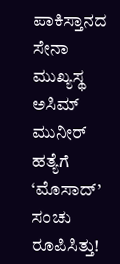ಪಾಕಿಸ್ತಾನದ ಸೇನಾ ಮುಖ್ಯಸ್ಥ ಅಸಿಮ್ ಮುನೀರ್ ಹತ್ಯೆಗೆ ‘ಮೊಸಾದ್’ ಸಂಚು ರೂಪಿಸಿತ್ತು!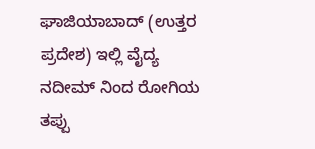ಘಾಜಿಯಾಬಾದ್ (ಉತ್ತರ ಪ್ರದೇಶ) ಇಲ್ಲಿ ವೈದ್ಯ ನದೀಮ್ ನಿಂದ ರೋಗಿಯ ತಪ್ಪು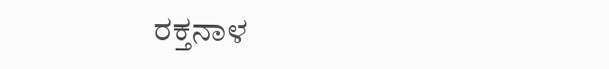ರಕ್ತನಾಳ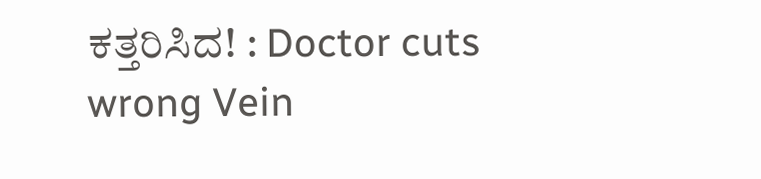ಕತ್ತರಿಸಿದ! : Doctor cuts wrong Vein